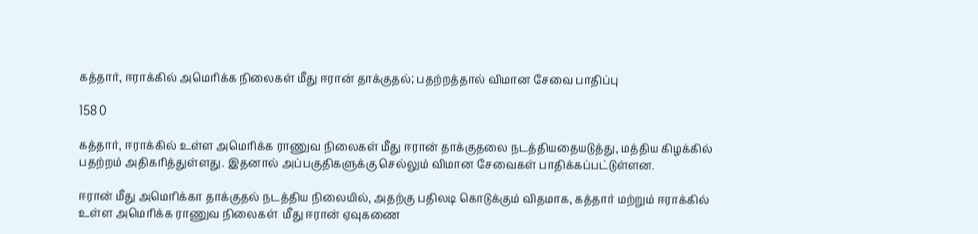கத்தார், ஈராக்கில் அமெரிக்க நிலைகள் மீது ஈரான் தாக்குதல்; பதற்றத்தால் விமான சேவை பாதிப்பு

158 0

கத்தார், ஈராக்கில் உள்ள அமெரிக்க ராணுவ நிலைகள் மீது ஈரான் தாக்குதலை நடத்தியதையடுத்து, மத்திய கிழக்கில் பதற்றம் அதிகரித்துள்ளது. இதனால் அப்பகுதிகளுக்கு செல்லும் விமான சேவைகள் பாதிக்கப்பட்டுள்ளன.

ஈரான் மீது அமெரிக்கா தாக்குதல் நடத்திய நிலையில், அதற்கு பதிலடி கொடுக்கும் விதமாக, கத்தார் மற்றும் ஈராக்கில் உள்ள அமெரிக்க ராணுவ நிலைகள்  மீது ஈரான் ஏவுகணை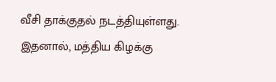வீசி தாக்குதல் நடத்தியுள்ளது. இதனால், மத்திய கிழக்கு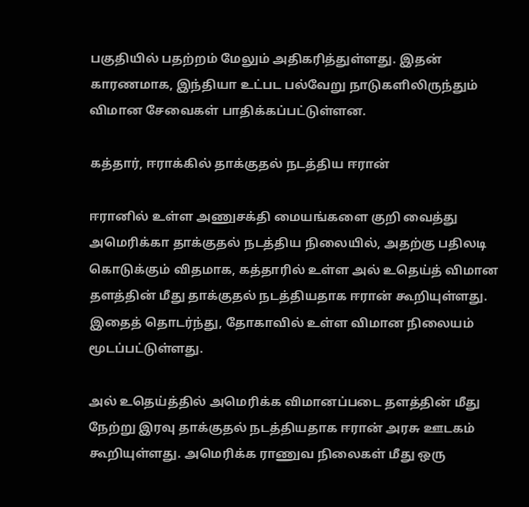பகுதியில் பதற்றம் மேலும் அதிகரித்துள்ளது. இதன் காரணமாக, இந்தியா உட்பட பல்வேறு நாடுகளிலிருந்தும் விமான சேவைகள் பாதிக்கப்பட்டுள்ளன.

கத்தார், ஈராக்கில் தாக்குதல் நடத்திய ஈரான்

ஈரானில் உள்ள அணுசக்தி மையங்களை குறி வைத்து அமெரிக்கா தாக்குதல் நடத்திய நிலையில், அதற்கு பதிலடி கொடுக்கும் விதமாக, கத்தாரில் உள்ள அல் உதெய்த் விமான தளத்தின் மீது தாக்குதல் நடத்தியதாக ஈரான் கூறியுள்ளது. இதைத் தொடர்ந்து, தோகாவில் உள்ள விமான நிலையம் மூடப்பட்டுள்ளது.

அல் உதெய்த்தில் அமெரிக்க விமானப்படை தளத்தின் மீது நேற்று இரவு தாக்குதல் நடத்தியதாக ஈரான் அரசு ஊடகம் கூறியுள்ளது. அமெரிக்க ராணுவ நிலைகள் மீது ஒரு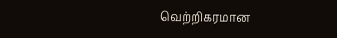வெற்றிகரமான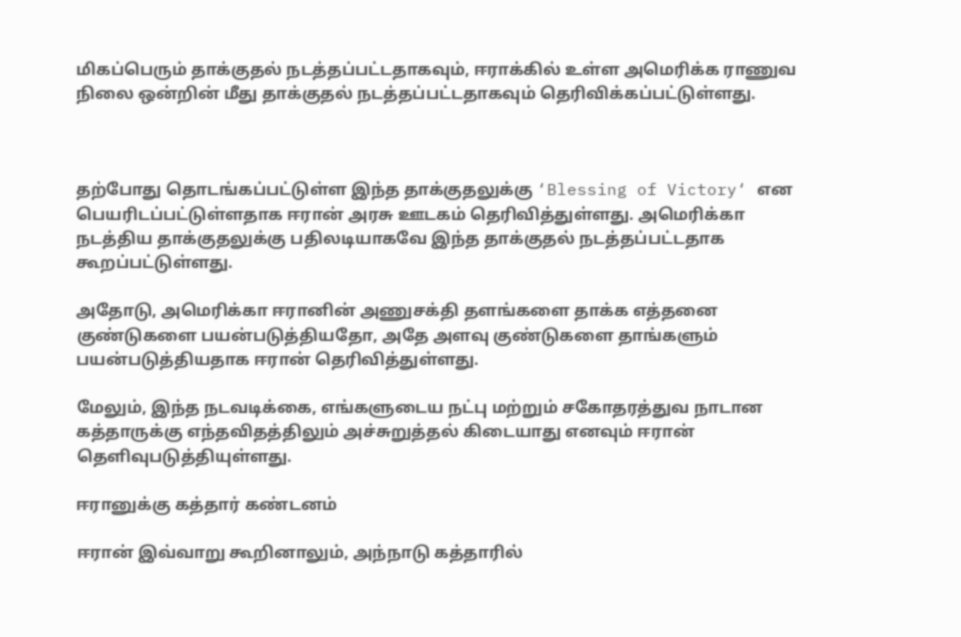மிகப்பெரும் தாக்குதல் நடத்தப்பட்டதாகவும், ஈராக்கில் உள்ள அமெரிக்க ராணுவ நிலை ஒன்றின் மீது தாக்குதல் நடத்தப்பட்டதாகவும் தெரிவிக்கப்பட்டுள்ளது.



தற்போது தொடங்கப்பட்டுள்ள இந்த தாக்குதலுக்கு ‘Blessing of Victory‘ என பெயரிடப்பட்டுள்ளதாக ஈரான் அரசு ஊடகம் தெரிவித்துள்ளது. அமெரிக்கா நடத்திய தாக்குதலுக்கு பதிலடியாகவே இந்த தாக்குதல் நடத்தப்பட்டதாக கூறப்பட்டுள்ளது.

அதோடு, அமெரிக்கா ஈரானின் அணுசக்தி தளங்களை தாக்க எத்தனை குண்டுகளை பயன்படுத்தியதோ, அதே அளவு குண்டுகளை தாங்களும் பயன்படுத்தியதாக ஈரான் தெரிவித்துள்ளது.

மேலும், இந்த நடவடிக்கை, எங்களுடைய நட்பு மற்றும் சகோதரத்துவ நாடான கத்தாருக்கு எந்தவிதத்திலும் அச்சுறுத்தல் கிடையாது எனவும் ஈரான் தெளிவுபடுத்தியுள்ளது.

ஈரானுக்கு கத்தார் கண்டனம்

ஈரான் இவ்வாறு கூறினாலும், அந்நாடு கத்தாரில்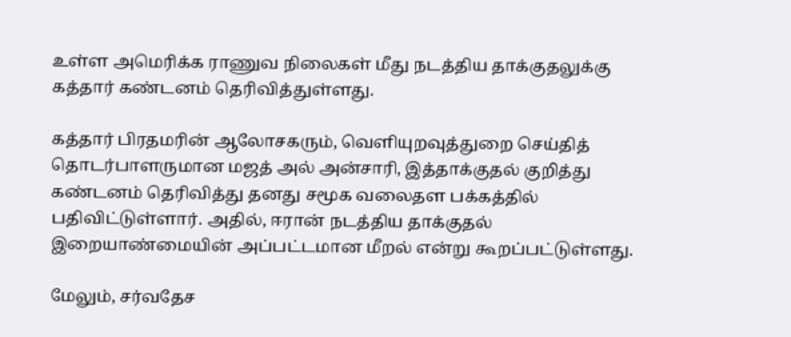உள்ள அமெரிக்க ராணுவ நிலைகள் மீது நடத்திய தாக்குதலுக்கு கத்தார் கண்டனம் தெரிவித்துள்ளது.

கத்தார் பிரதமரின் ஆலோசகரும், வெளியுறவுத்துறை செய்தித் தொடர்பாளருமான மஜத் அல் அன்சாரி, இத்தாக்குதல் குறித்து கண்டனம் தெரிவித்து தனது சமூக வலைதள பக்கத்தில் பதிவிட்டுள்ளார். அதில், ஈரான் நடத்திய தாக்குதல் இறையாண்மையின் அப்பட்டமான மீறல் என்று கூறப்பட்டுள்ளது.

மேலும், சர்வதேச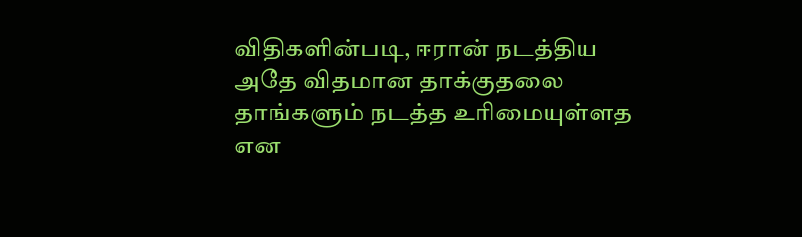விதிகளின்படி, ஈரான் நடத்திய அதே விதமான தாக்குதலை தாங்களும் நடத்த உரிமையுள்ளத என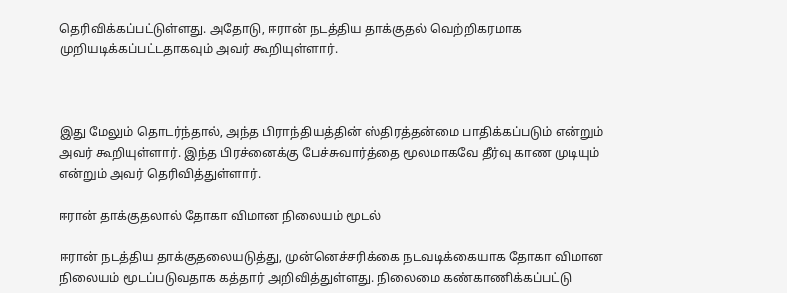தெரிவிக்கப்பட்டுள்ளது. அதோடு, ஈரான் நடத்திய தாக்குதல் வெற்றிகரமாக முறியடிக்கப்பட்டதாகவும் அவர் கூறியுள்ளார்.



இது மேலும் தொடர்ந்தால், அந்த பிராந்தியத்தின் ஸ்திரத்தன்மை பாதிக்கப்படும் என்றும் அவர் கூறியுள்ளார். இந்த பிரச்னைக்கு பேச்சுவார்த்தை மூலமாகவே தீர்வு காண முடியும் என்றும் அவர் தெரிவித்துள்ளார்.

ஈரான் தாக்குதலால் தோகா விமான நிலையம் மூடல்

ஈரான் நடத்திய தாக்குதலையடுத்து, முன்னெச்சரிக்கை நடவடிக்கையாக தோகா விமான நிலையம் மூடப்படுவதாக கத்தார் அறிவித்துள்ளது. நிலைமை கண்காணிக்கப்பட்டு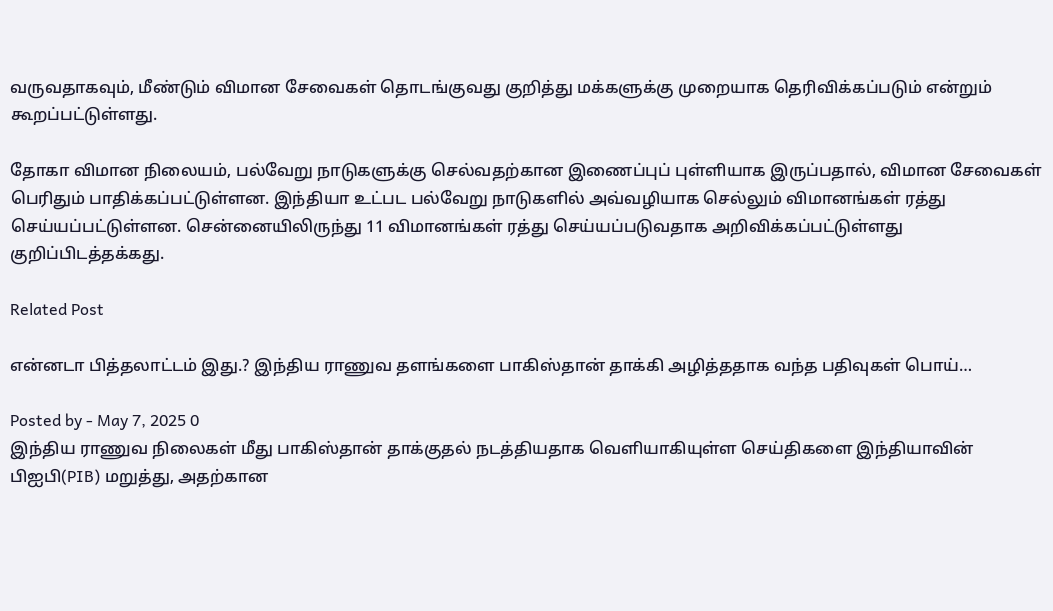வருவதாகவும், மீண்டும் விமான சேவைகள் தொடங்குவது குறித்து மக்களுக்கு முறையாக தெரிவிக்கப்படும் என்றும் கூறப்பட்டுள்ளது.

தோகா விமான நிலையம், பல்வேறு நாடுகளுக்கு செல்வதற்கான இணைப்புப் புள்ளியாக இருப்பதால், விமான சேவைகள் பெரிதும் பாதிக்கப்பட்டுள்ளன. இந்தியா உட்பட பல்வேறு நாடுகளில் அவ்வழியாக செல்லும் விமானங்கள் ரத்து செய்யப்பட்டுள்ளன. சென்னையிலிருந்து 11 விமானங்கள் ரத்து செய்யப்படுவதாக அறிவிக்கப்பட்டுள்ளது குறிப்பிடத்தக்கது.

Related Post

என்னடா பித்தலாட்டம் இது.? இந்திய ராணுவ தளங்களை பாகிஸ்தான் தாக்கி அழித்ததாக வந்த பதிவுகள் பொய்…

Posted by - May 7, 2025 0
இந்திய ராணுவ நிலைகள் மீது பாகிஸ்தான் தாக்குதல் நடத்தியதாக வெளியாகியுள்ள செய்திகளை இந்தியாவின் பிஐபி(PIB) மறுத்து, அதற்கான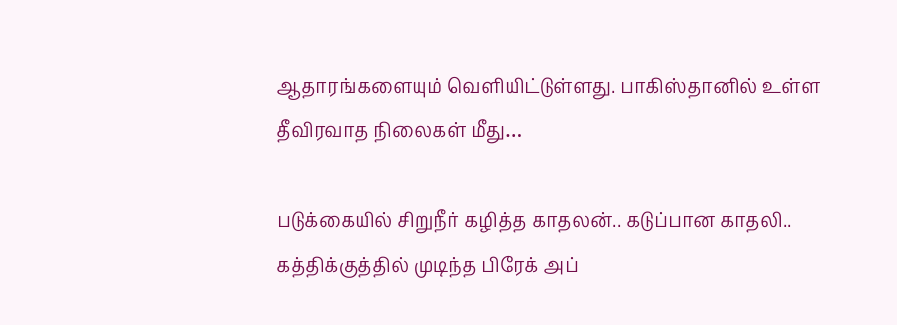ஆதாரங்களையும் வெளியிட்டுள்ளது. பாகிஸ்தானில் உள்ள தீவிரவாத நிலைகள் மீது…

படுக்கையில் சிறுநீர் கழித்த காதலன்.. கடுப்பான காதலி.. கத்திக்குத்தில் முடிந்த பிரேக் அப்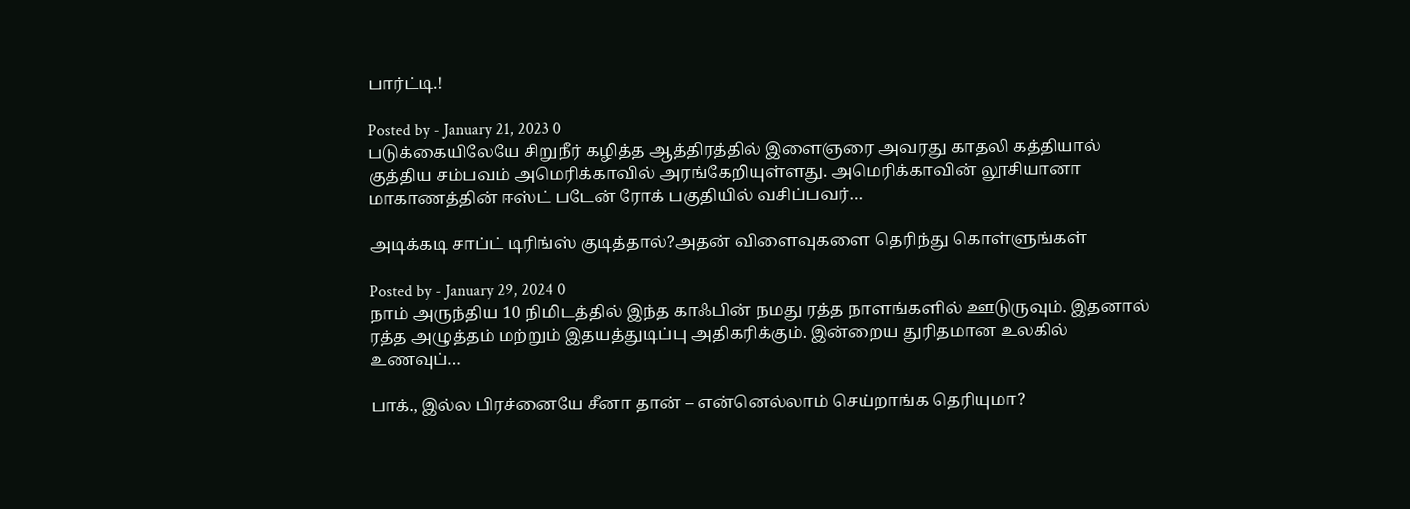பார்ட்டி.!

Posted by - January 21, 2023 0
படுக்கையிலேயே சிறுநீர் கழித்த ஆத்திரத்தில் இளைஞரை அவரது காதலி கத்தியால் குத்திய சம்பவம் அமெரிக்காவில் அரங்கேறியுள்ளது. அமெரிக்காவின் லூசியானா மாகாணத்தின் ஈஸ்ட் படேன் ரோக் பகுதியில் வசிப்பவர்…

அடிக்கடி சாப்ட் டிரிங்ஸ் குடித்தால்?அதன் விளைவுகளை தெரிந்து கொள்ளுங்கள்

Posted by - January 29, 2024 0
நாம் அருந்திய 10 நிமிடத்தில் இந்த காஃபின் நமது ரத்த நாளங்களில் ஊடுருவும். இதனால் ரத்த அழுத்தம் மற்றும் இதயத்துடிப்பு அதிகரிக்கும். இன்றைய துரிதமான உலகில் உணவுப்…

பாக்., இல்ல பிரச்னையே சீனா தான் – என்னெல்லாம் செய்றாங்க தெரியுமா?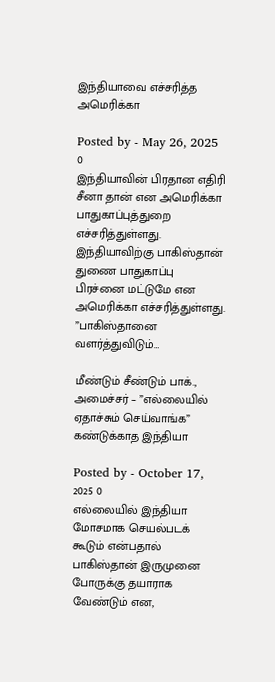இந்தியாவை எச்சரித்த அமெரிக்கா

Posted by - May 26, 2025 0
இந்தியாவின் பிரதான எதிரி சீனா தான் என அமெரிக்கா பாதுகாப்புத்துறை எச்சரித்துள்ளது. இந்தியாவிற்கு பாகிஸ்தான் துணை பாதுகாப்பு பிரச்னை மட்டுமே என அமெரிக்கா எச்சரித்துள்ளது. ”பாகிஸ்தானை வளர்த்துவிடும்…

மீண்டும் சீண்டும் பாக்., அமைச்சர் – ”எல்லையில் ஏதாச்சும் செய்வாங்க” கண்டுக்காத இந்தியா

Posted by - October 17, 2025 0
எல்லையில் இந்தியா மோசமாக செயல்படக் கூடும் என்பதால் பாகிஸ்தான் இருமுனை போருக்கு தயாராக வேண்டும் என,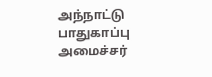அந்நாட்டு பாதுகாப்பு அமைச்சர்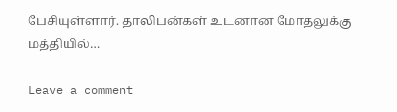பேசியுள்ளார். தாலிபன்கள் உடனான மோதலுக்கு மத்தியில்…

Leave a comment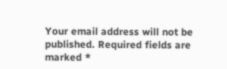Your email address will not be published. Required fields are marked *